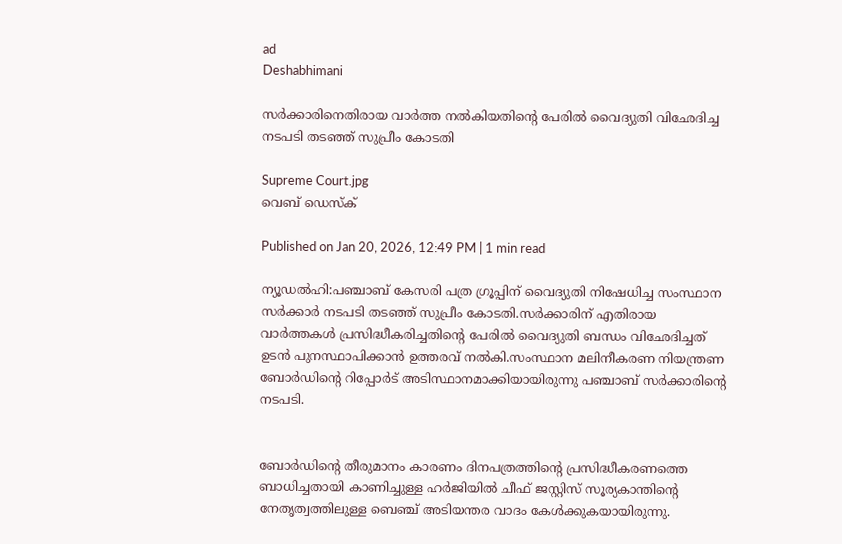ad
Deshabhimani

സര്‍ക്കാരിനെതിരായ വാ‍ര്‍ത്ത നൽകിയതിന്റെ പേരിൽ വൈദ്യുതി വിഛേദിച്ച നടപടി തടഞ്ഞ് സുപ്രീം കോടതി

Supreme Court.jpg
വെബ് ഡെസ്ക്

Published on Jan 20, 2026, 12:49 PM | 1 min read

ന്യൂഡൽഹി:പഞ്ചാബ് കേസരി പത്ര ഗ്രൂപ്പിന് വൈദ്യുതി നിഷേധിച്ച സംസ്ഥാന സര്‍ക്കാര്‍ നടപടി തടഞ്ഞ് സുപ്രീം കോടതി.സര്‍ക്കാരിന് എതിരായ വാ‍ര്‍ത്തകൾ പ്രസിദ്ധീകരിച്ചതിന്റെ പേരിൽ വൈദ്യുതി ബന്ധം വിഛേദിച്ചത് ഉടൻ പുനസ്ഥാപിക്കാൻ ഉത്തരവ് നൽകി.സംസ്ഥാന മലിനീകരണ നിയന്ത്രണ ബോർഡിന്റെ റിപ്പോര്‍ട് അടിസ്ഥാനമാക്കിയായിരുന്നു പഞ്ചാബ് സര്‍ക്കാരിന്റെ നടപടി.


ബോർഡിന്റെ തീരുമാനം കാരണം ദിനപത്രത്തിന്റെ പ്രസിദ്ധീകരണത്തെ ബാധിച്ചതായി കാണിച്ചുള്ള ഹര്‍ജിയിൽ ചീഫ് ജസ്റ്റിസ് സൂര്യകാന്തിന്റെ നേതൃത്വത്തിലുള്ള ബെഞ്ച് അടിയന്തര വാദം കേൾക്കുകയായിരുന്നു.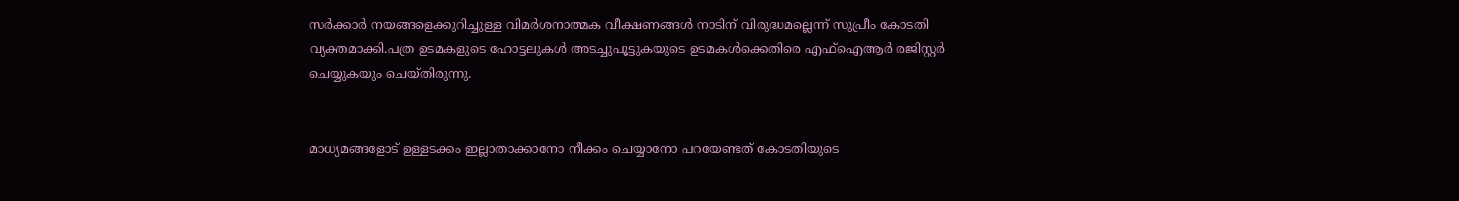സർക്കാർ നയങ്ങളെക്കുറിച്ചുള്ള വിമർശനാത്മക വീക്ഷണങ്ങൾ നാടിന് വിരുദ്ധമല്ലെന്ന് സുപ്രീം കോടതി വ്യക്തമാക്കി.പത്ര ഉടമകളുടെ ഹോട്ടലുകൾ അടച്ചുപൂട്ടുകയുടെ ഉടമകൾക്കെതിരെ എഫ്‌ഐആർ രജിസ്റ്റർ ചെയ്യുകയും ചെയ്തിരുന്നു.


മാധ്യമങ്ങളോട് ഉള്ളടക്കം ഇല്ലാതാക്കാനോ നീക്കം ചെയ്യാനോ പറയേണ്ടത് കോടതിയുടെ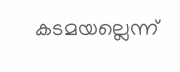കടമയല്ലെന്ന്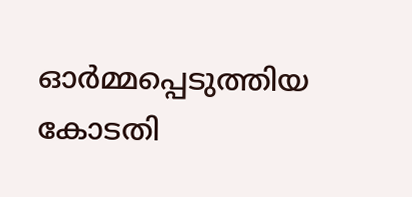ഓര്‍മ്മപ്പെടുത്തിയ കോടതി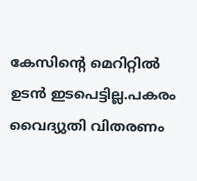കേസിന്റെ മെറിറ്റിൽ ഉടൻ ഇടപെട്ടില്ല.പകരം വൈദ്യുതി വിതരണം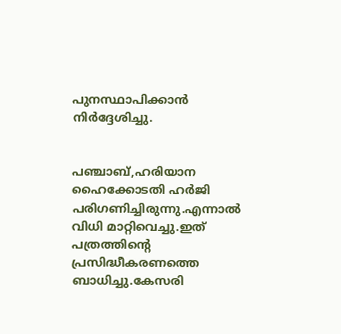പുനസ്ഥാപിക്കാൻ നിര്‍ദ്ദേശിച്ചു.


പഞ്ചാബ്,ഹരിയാന ഹൈക്കോടതി ഹർജി പരിഗണിച്ചിരുന്നു.എന്നാൽ വിധി മാറ്റിവെച്ചു.ഇത് പത്രത്തിന്റെ പ്രസിദ്ധീകരണത്തെ ബാധിച്ചു.കേസരി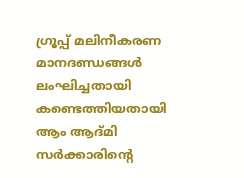ഗ്രൂപ്പ് മലിനീകരണ മാനദണ്ഡങ്ങൾ ലംഘിച്ചതായി കണ്ടെത്തിയതായി ആം ആദ്മി സർക്കാരിന്റെ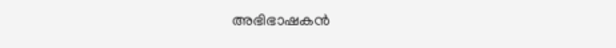അഭിഭാഷകൻ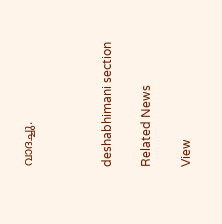വാദച്ചു.



deshabhimani section

Related News

View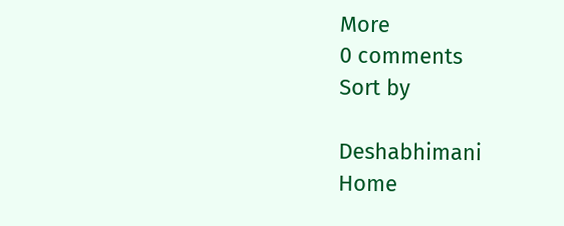More
0 comments
Sort by

Deshabhimani
Home